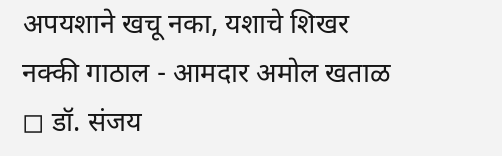अपयशाने खचू नका, यशाचे शिखर नक्की गाठाल - आमदार अमोल खताळ
◻ डॉ. संजय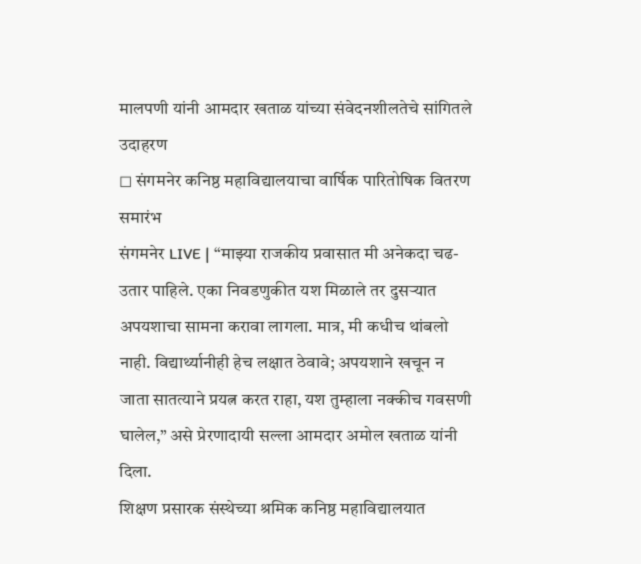मालपणी यांनी आमदार खताळ यांच्या संवेदनशीलतेचे सांगितले उदाहरण
◻ संगमनेर कनिष्ठ महाविद्यालयाचा वार्षिक पारितोषिक वितरण समारंभ
संगमनेर LIVE | “माझ्या राजकीय प्रवासात मी अनेकदा चढ-उतार पाहिले. एका निवडणुकीत यश मिळाले तर दुसऱ्यात अपयशाचा सामना करावा लागला. मात्र, मी कधीच थांबलो नाही. विद्यार्थ्यानीही हेच लक्षात ठेवावे; अपयशाने खचून न जाता सातत्याने प्रयत्न करत राहा, यश तुम्हाला नक्कीच गवसणी घालेल,” असे प्रेरणादायी सल्ला आमदार अमोल खताळ यांनी दिला.
शिक्षण प्रसारक संस्थेच्या श्रमिक कनिष्ठ महाविद्यालयात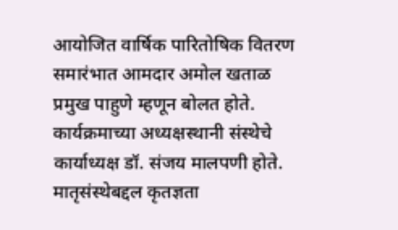आयोजित वार्षिक पारितोषिक वितरण समारंभात आमदार अमोल खताळ प्रमुख पाहुणे म्हणून बोलत होते. कार्यक्रमाच्या अध्यक्षस्थानी संस्थेचे कार्याध्यक्ष डॉ. संजय मालपणी होते.
मातृसंस्थेबद्दल कृतज्ञता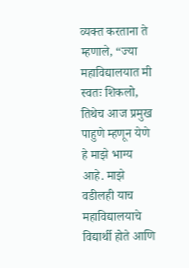व्यक्त करताना ते म्हणाले, “ज्या महाविद्यालयात मी स्वतः शिकलो, तिथेच आज प्रमुख पाहुणे म्हणून येणे हे माझे भाग्य आहे. माझे वडीलही याच महाविद्यालयाचे विद्यार्थी होते आणि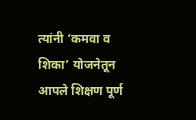त्यांनी ‘कमवा व शिका’ योजनेतून आपले शिक्षण पूर्ण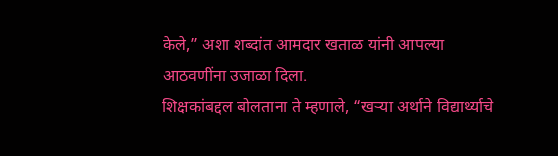केले,” अशा शब्दांत आमदार खताळ यांनी आपल्या आठवणींना उजाळा दिला.
शिक्षकांबद्दल बोलताना ते म्हणाले, “खऱ्या अर्थाने विद्यार्थ्याचे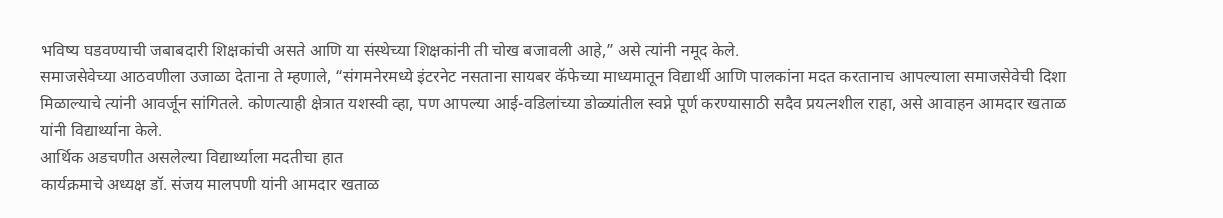भविष्य घडवण्याची जबाबदारी शिक्षकांची असते आणि या संस्थेच्या शिक्षकांनी ती चोख बजावली आहे,” असे त्यांनी नमूद केले.
समाजसेवेच्या आठवणीला उजाळा देताना ते म्हणाले, “संगमनेरमध्ये इंटरनेट नसताना सायबर कॅफेच्या माध्यमातून विद्यार्थी आणि पालकांना मदत करतानाच आपल्याला समाजसेवेची दिशा मिळाल्याचे त्यांनी आवर्जून सांगितले. कोणत्याही क्षेत्रात यशस्वी व्हा, पण आपल्या आई-वडिलांच्या डोळ्यांतील स्वप्ने पूर्ण करण्यासाठी सदैव प्रयत्नशील राहा, असे आवाहन आमदार खताळ यांनी विद्यार्थ्याना केले.
आर्थिक अडचणीत असलेल्या विद्यार्थ्याला मदतीचा हात
कार्यक्रमाचे अध्यक्ष डॉ. संजय मालपणी यांनी आमदार खताळ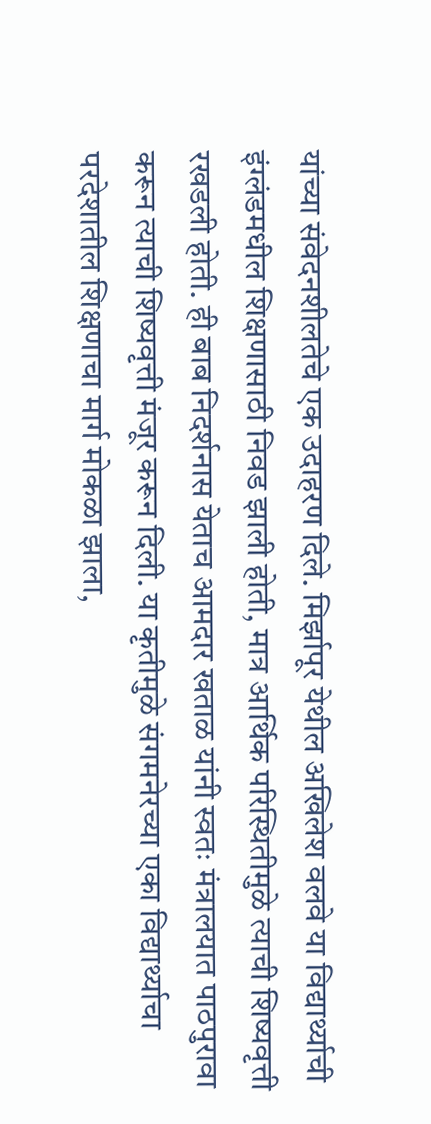यांच्या संवेदनशीलतेचे एक उदाहरण दिले. मिर्झापूर येथील अखिलेश वलवे या विद्यार्थ्याची इंग्लंडमधील शिक्षणासाठी निवड झाली होती, मात्र आर्थिक परिस्थितीमुळे त्याची शिष्यवृत्ती रखडली होती. ही बाब निदर्शनास येताच आमदार खताळ यांनी स्वतः मंत्रालयात पाठपुरावा करून त्याची शिष्यवृत्ती मंजूर करून दिली. या कृतीमुळे संगमनेरच्या एका विद्यार्थ्याचा परदेशातील शिक्षणाचा मार्ग मोकळा झाला,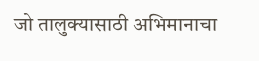जो तालुक्यासाठी अभिमानाचा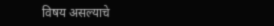विषय असल्याचे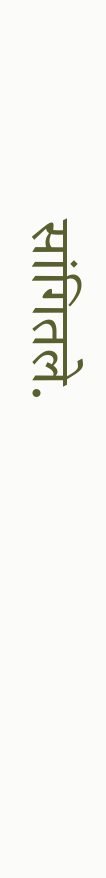सांगितले.